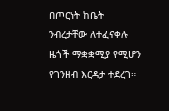በጦርነት ከቤት ንብረታቸው ለተፈናቀሉ ዜጎች ማቋቋሚያ የሚሆን የገንዘብ እርዳታ ተደረገ።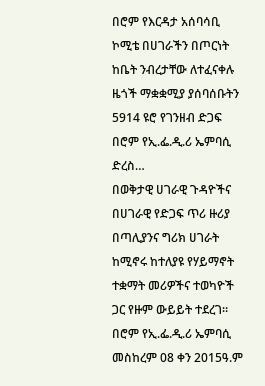በሮም የእርዳታ አሰባሳቢ ኮሚቴ በሀገራችን በጦርነት ከቤት ንብረታቸው ለተፈናቀሉ ዜጎች ማቋቋሚያ ያሰባሰቡትን 5914 ዩሮ የገንዘብ ድጋፍ በሮም የኢ.ፌ.ዲ.ሪ ኤምባሲ ድረስ…
በወቅታዊ ሀገራዊ ጉዳዮችና በሀገራዊ የድጋፍ ጥሪ ዙሪያ በጣሊያንና ግሪክ ሀገራት ከሚኖሩ ከተለያዩ የሃይማኖት ተቋማት መሪዎችና ተወካዮች ጋር የዙም ውይይት ተደረገ።
በሮም የኢ.ፌ.ዲ.ሪ ኤምባሲ መስከረም 08 ቀን 2015ዓ.ም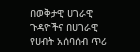በወቅታዊ ሀገራዊ ጉዳዮችና በሀገራዊ የሀብት አሰባሰብ ጥሪ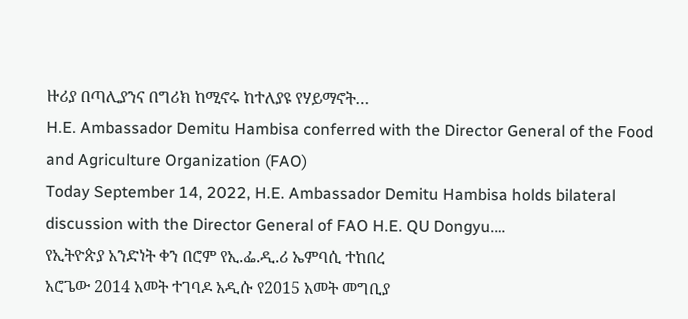ዙሪያ በጣሊያንና በግሪክ ከሚኖሩ ከተለያዩ የሃይማኖት…
H.E. Ambassador Demitu Hambisa conferred with the Director General of the Food and Agriculture Organization (FAO)
Today September 14, 2022, H.E. Ambassador Demitu Hambisa holds bilateral discussion with the Director General of FAO H.E. QU Dongyu.…
የኢትዮጵያ አንድነት ቀን በሮም የኢ.ፌ.ዲ.ሪ ኤምባሲ ተከበረ
አሮጌው 2014 አመት ተገባዶ አዲሱ የ2015 አመት መግቢያ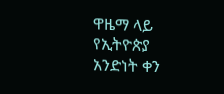ዋዜማ ላይ የኢትዮጵያ አንድነት ቀን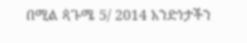በሚል ጳጉሜ 5/ 2014 አንድነታችን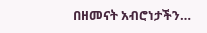በዘመናት አብሮነታችን…